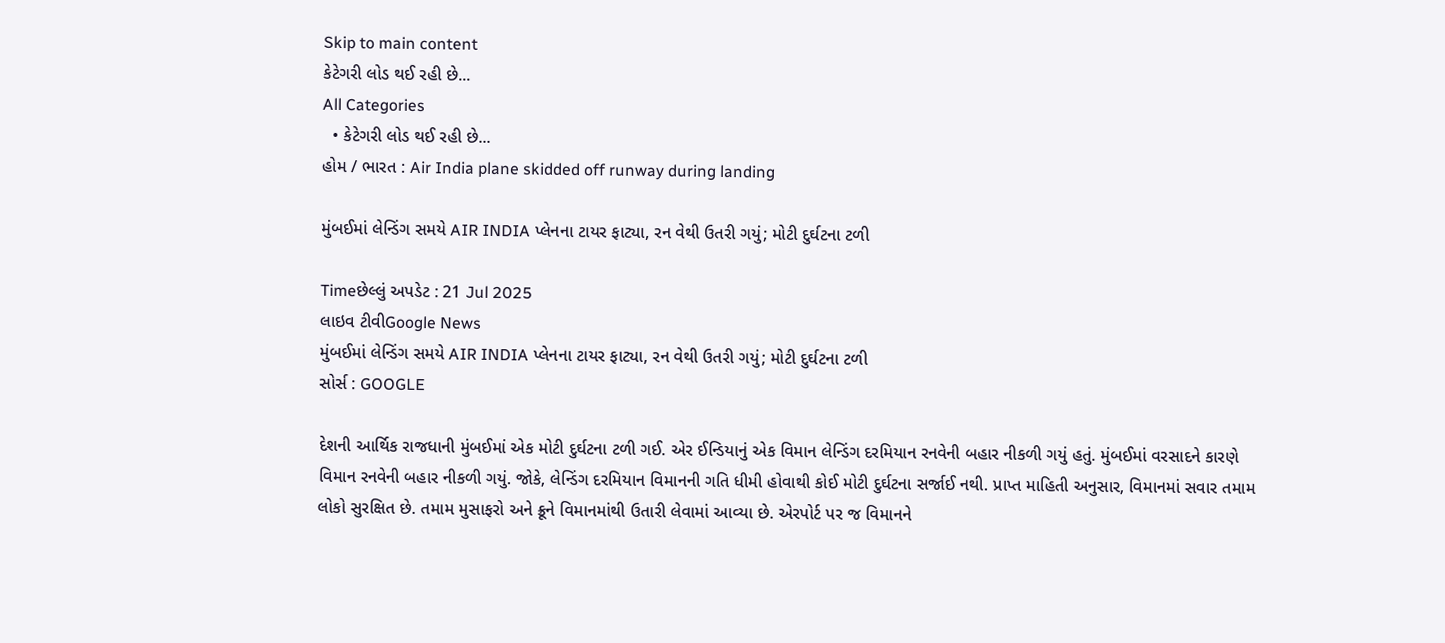Skip to main content
કેટેગરી લોડ થઈ રહી છે...
All Categories
  • કેટેગરી લોડ થઈ રહી છે...
હોમ / ભારત : Air India plane skidded off runway during landing

મુંબઈમાં લેન્ડિંગ સમયે AIR INDIA પ્લેનના ટાયર ફાટ્યા, રન વેથી ઉતરી ગયું; મોટી દુર્ઘટના ટળી

Timeછેલ્લું અપડેટ : 21 Jul 2025
લાઇવ ટીવીGoogle News
મુંબઈમાં લેન્ડિંગ સમયે AIR INDIA પ્લેનના ટાયર ફાટ્યા, રન વેથી ઉતરી ગયું; મોટી દુર્ઘટના ટળી
સોર્સ : GOOGLE

દેશની આર્થિક રાજધાની મુંબઈમાં એક મોટી દુર્ઘટના ટળી ગઈ. એર ઈન્ડિયાનું એક વિમાન લેન્ડિંગ દરમિયાન રનવેની બહાર નીકળી ગયું હતું. મુંબઈમાં વરસાદને કારણે વિમાન રનવેની બહાર નીકળી ગયું. જોકે, લેન્ડિંગ દરમિયાન વિમાનની ગતિ ધીમી હોવાથી કોઈ મોટી દુર્ઘટના સર્જાઈ નથી. પ્રાપ્ત માહિતી અનુસાર, વિમાનમાં સવાર તમામ લોકો સુરક્ષિત છે. તમામ મુસાફરો અને ક્રૂને વિમાનમાંથી ઉતારી લેવામાં આવ્યા છે. એરપોર્ટ પર જ વિમાનને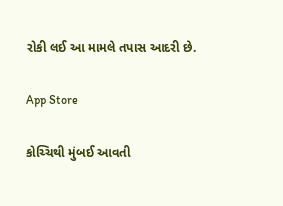રોકી લઈ આ મામલે તપાસ આદરી છે.

App Store

કોચ્ચિથી મુંબઈ આવતી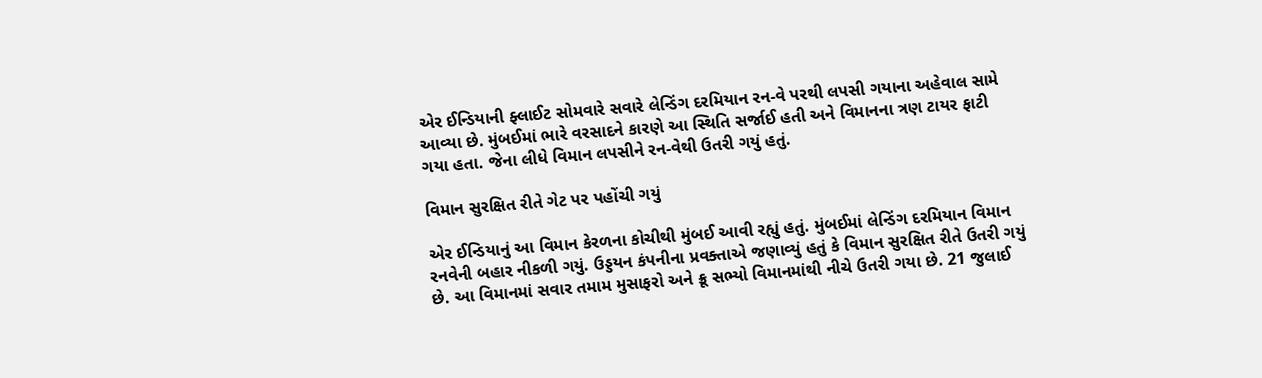એર ઈન્ડિયાની ફ્લાઈટ સોમવારે સવારે લેન્ડિંગ દરમિયાન રન-વે પરથી લપસી ગયાના અહેવાલ સામે આવ્યા છે. મુંબઈમાં ભારે વરસાદને કારણે આ સ્થિતિ સર્જાઈ હતી અને વિમાનના ત્રણ ટાયર ફાટી ગયા હતા. જેના લીધે વિમાન લપસીને રન-વેથી ઉતરી ગયું હતું.

વિમાન સુરક્ષિત રીતે ગેટ પર પહોંચી ગયું

એર ઈન્ડિયાનું આ વિમાન કેરળના કોચીથી મુંબઈ આવી રહ્યું હતું. મુંબઈમાં લેન્ડિંગ દરમિયાન વિમાન રનવેની બહાર નીકળી ગયું. ઉડ્ડયન કંપનીના પ્રવક્તાએ જણાવ્યું હતું કે વિમાન સુરક્ષિત રીતે ઉતરી ગયું છે. આ વિમાનમાં સવાર તમામ મુસાફરો અને ક્રૂ સભ્યો વિમાનમાંથી નીચે ઉતરી ગયા છે. 21 જુલાઈ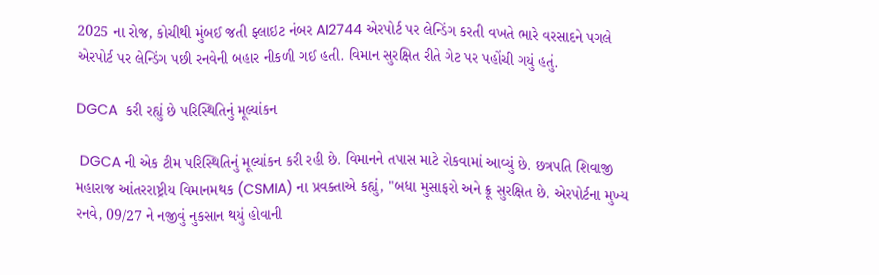2025 ના રોજ, કોચીથી મુંબઈ જતી ફ્લાઇટ નંબર AI2744 એરપોર્ટ પર લેન્ડિંગ કરતી વખતે ભારે વરસાદને પગલે એરપોર્ટ પર લેન્ડિંગ પછી રનવેની બહાર નીકળી ગઈ હતી. વિમાન સુરક્ષિત રીતે ગેટ પર પહોંચી ગયું હતું.

DGCA  કરી રહ્યું છે પરિસ્થિતિનું મૂલ્યાંકન

 DGCA ની એક ટીમ પરિસ્થિતિનું મૂલ્યાંકન કરી રહી છે. વિમાનને તપાસ માટે રોકવામાં આવ્યું છે. છત્રપતિ શિવાજી મહારાજ આંતરરાષ્ટ્રીય વિમાનમથક (CSMIA) ના પ્રવક્તાએ કહ્યું, "બધા મુસાફરો અને ક્રૂ સુરક્ષિત છે. એરપોર્ટના મુખ્ય રનવે, 09/27 ને નજીવું નુકસાન થયું હોવાની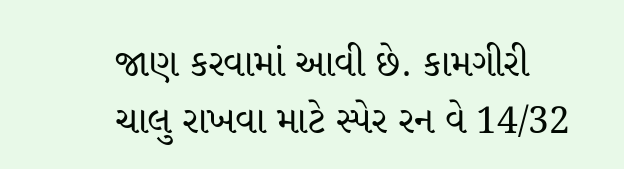જાણ કરવામાં આવી છે. કામગીરી ચાલુ રાખવા માટે સ્પેર રન વે 14/32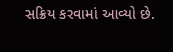સક્રિય કરવામાં આવ્યો છે.